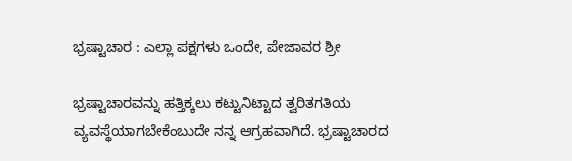ಭ್ರಷ್ಟಾಚಾರ : ಎಲ್ಲಾ ಪಕ್ಷಗಳು ಒಂದೇ, ಪೇಜಾವರ ಶ್ರೀ

ಭ್ರಷ್ಟಾಚಾರವನ್ನು ಹತ್ತಿಕ್ಕಲು ಕಟ್ಟುನಿಟ್ಟಾದ ತ್ವರಿತಗತಿಯ ವ್ಯವಸ್ಥೆಯಾಗಬೇಕೆಂಬುದೇ ನನ್ನ ಆಗ್ರಹವಾಗಿದೆ. ಭ್ರಷ್ಟಾಚಾರದ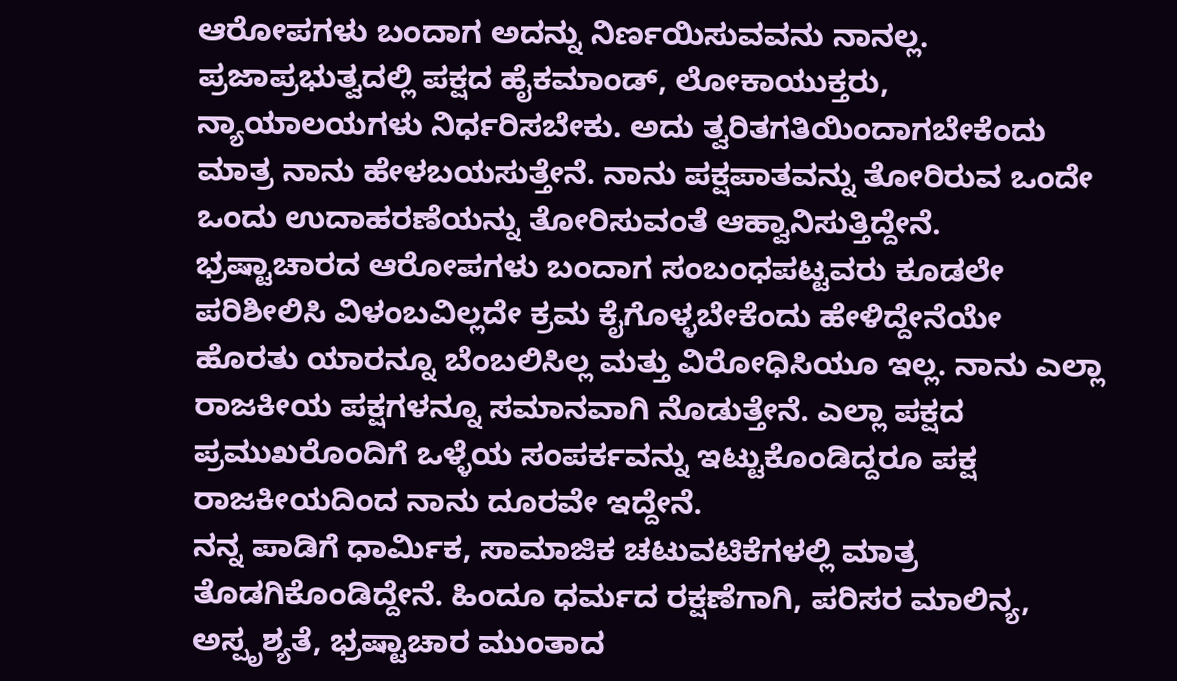ಆರೋಪಗಳು ಬಂದಾಗ ಅದನ್ನು ನಿರ್ಣಯಿಸುವವನು ನಾನಲ್ಲ. ಪ್ರಜಾಪ್ರಭುತ್ವದಲ್ಲಿ ಪಕ್ಷದ ಹೈಕಮಾಂಡ್, ಲೋಕಾಯುಕ್ತರು, ನ್ಯಾಯಾಲಯಗಳು ನಿರ್ಧರಿಸಬೇಕು. ಅದು ತ್ವರಿತಗತಿಯಿಂದಾಗಬೇಕೆಂದು ಮಾತ್ರ ನಾನು ಹೇಳಬಯಸುತ್ತೇನೆ. ನಾನು ಪಕ್ಷಪಾತವನ್ನು ತೋರಿರುವ ಒಂದೇ ಒಂದು ಉದಾಹರಣೆಯನ್ನು ತೋರಿಸುವಂತೆ ಆಹ್ವಾನಿಸುತ್ತಿದ್ದೇನೆ.
ಭ್ರಷ್ಟಾಚಾರದ ಆರೋಪಗಳು ಬಂದಾಗ ಸಂಬಂಧಪಟ್ಟವರು ಕೂಡಲೇ ಪರಿಶೀಲಿಸಿ ವಿಳಂಬವಿಲ್ಲದೇ ಕ್ರಮ ಕೈಗೊಳ್ಳಬೇಕೆಂದು ಹೇಳಿದ್ದೇನೆಯೇ ಹೊರತು ಯಾರನ್ನೂ ಬೆಂಬಲಿಸಿಲ್ಲ ಮತ್ತು ವಿರೋಧಿಸಿಯೂ ಇಲ್ಲ. ನಾನು ಎಲ್ಲಾ ರಾಜಕೀಯ ಪಕ್ಷಗಳನ್ನೂ ಸಮಾನವಾಗಿ ನೊಡುತ್ತೇನೆ. ಎಲ್ಲಾ ಪಕ್ಷದ ಪ್ರಮುಖರೊಂದಿಗೆ ಒಳ್ಳೆಯ ಸಂಪರ್ಕವನ್ನು ಇಟ್ಟುಕೊಂಡಿದ್ದರೂ ಪಕ್ಷ ರಾಜಕೀಯದಿಂದ ನಾನು ದೂರವೇ ಇದ್ದೇನೆ.
ನನ್ನ ಪಾಡಿಗೆ ಧಾರ್ಮಿಕ, ಸಾಮಾಜಿಕ ಚಟುವಟಿಕೆಗಳಲ್ಲಿ ಮಾತ್ರ ತೊಡಗಿಕೊಂಡಿದ್ದೇನೆ. ಹಿಂದೂ ಧರ್ಮದ ರಕ್ಷಣೆಗಾಗಿ, ಪರಿಸರ ಮಾಲಿನ್ಯ, ಅಸ್ಪೃಶ್ಯತೆ, ಭ್ರಷ್ಟಾಚಾರ ಮುಂತಾದ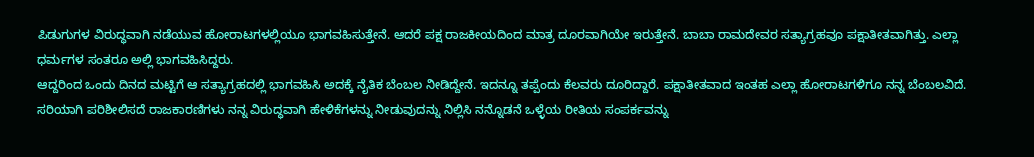ಪಿಡುಗುಗಳ ವಿರುದ್ಧವಾಗಿ ನಡೆಯುವ ಹೋರಾಟಗಳಲ್ಲಿಯೂ ಭಾಗವಹಿಸುತ್ತೇನೆ. ಆದರೆ ಪಕ್ಷ ರಾಜಕೀಯದಿಂದ ಮಾತ್ರ ದೂರವಾಗಿಯೇ ಇರುತ್ತೇನೆ. ಬಾಬಾ ರಾಮದೇವರ ಸತ್ಯಾಗ್ರಹವೂ ಪಕ್ಷಾತೀತವಾಗಿತ್ತು. ಎಲ್ಲಾ ಧರ್ಮಗಳ ಸಂತರೂ ಅಲ್ಲಿ ಭಾಗವಹಿಸಿದ್ದರು.
ಆದ್ದರಿಂದ ಒಂದು ದಿನದ ಮಟ್ಟಿಗೆ ಆ ಸತ್ಯಾಗ್ರಹದಲ್ಲಿ ಭಾಗವಹಿಸಿ ಅದಕ್ಕೆ ನೈತಿಕ ಬೆಂಬಲ ನೀಡಿದ್ದೇನೆ. ಇದನ್ನೂ ತಪ್ಪೆಂದು ಕೆಲವರು ದೂರಿದ್ದಾರೆ. ಪಕ್ಷಾತೀತವಾದ ಇಂತಹ ಎಲ್ಲಾ ಹೋರಾಟಗಳಿಗೂ ನನ್ನ ಬೆಂಬಲವಿದೆ. ಸರಿಯಾಗಿ ಪರಿಶೀಲಿಸದೆ ರಾಜಕಾರಣಿಗಳು ನನ್ನ ವಿರುದ್ಧವಾಗಿ ಹೇಳಿಕೆಗಳನ್ನು ನೀಡುವುದನ್ನು ನಿಲ್ಲಿಸಿ ನನ್ನೊಡನೆ ಒಳ್ಳೆಯ ರೀತಿಯ ಸಂಪರ್ಕವನ್ನು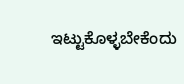ಇಟ್ಟುಕೊಳ್ಳಬೇಕೆಂದು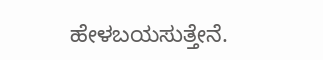ಹೇಳಬಯಸುತ್ತೇನೆ.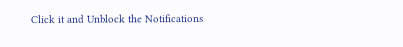Click it and Unblock the Notifications